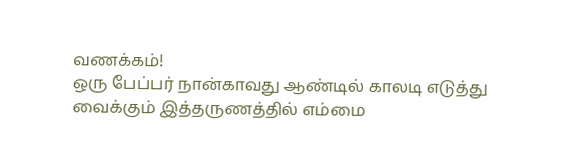வணக்கம்!
ஒரு பேப்பர் நான்காவது ஆண்டில் காலடி எடுத்து வைக்கும் இத்தருணத்தில் எம்மை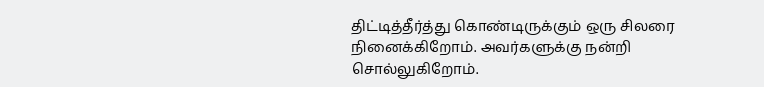திட்டித்தீர்த்து கொண்டிருக்கும் ஒரு சிலரை நினைக்கிறோம். அவர்களுக்கு நன்றி சொல்லுகிறோம்.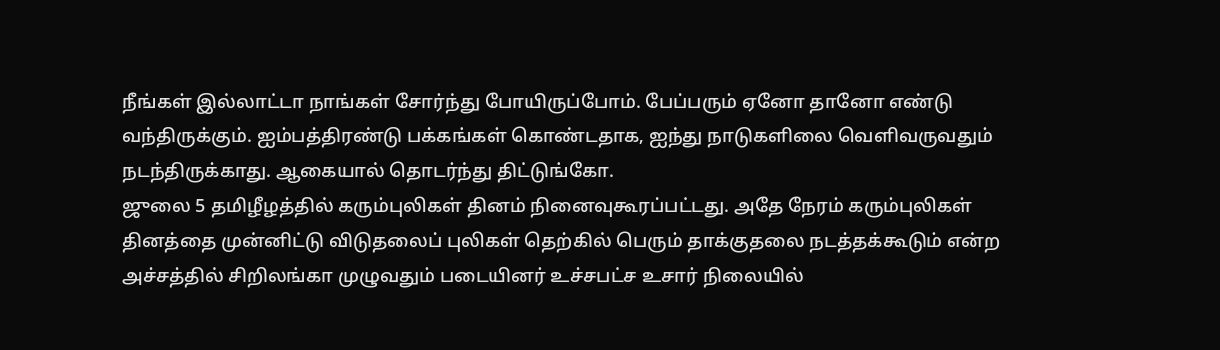நீங்கள் இல்லாட்டா நாங்கள் சோர்ந்து போயிருப்போம். பேப்பரும் ஏனோ தானோ எண்டு வந்திருக்கும். ஐம்பத்திரண்டு பக்கங்கள் கொண்டதாக, ஐந்து நாடுகளிலை வெளிவருவதும் நடந்திருக்காது. ஆகையால் தொடர்ந்து திட்டுங்கோ.
ஜுலை 5 தமிழீழத்தில் கரும்புலிகள் தினம் நினைவுகூரப்பட்டது. அதே நேரம் கரும்புலிகள் தினத்தை முன்னிட்டு விடுதலைப் புலிகள் தெற்கில் பெரும் தாக்குதலை நடத்தக்கூடும் என்ற அச்சத்தில் சிறிலங்கா முழுவதும் படையினர் உச்சபட்ச உசார் நிலையில்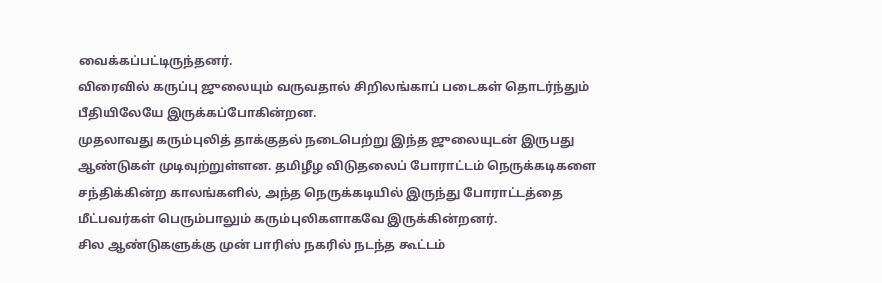வைக்கப்பட்டிருந்தனர்.
விரைவில் கருப்பு ஜுலையும் வருவதால் சிறிலங்காப் படைகள் தொடர்ந்தும் பீதியிலேயே இருக்கப்போகின்றன.
முதலாவது கரும்புலித் தாக்குதல் நடைபெற்று இந்த ஜுலையுடன் இருபது ஆண்டுகள் முடிவுற்றுள்ளன. தமிழீழ விடுதலைப் போராட்டம் நெருக்கடிகளை சந்திக்கின்ற காலங்களில், அந்த நெருக்கடியில் இருந்து போராட்டத்தை மீட்பவர்கள் பெரும்பாலும் கரும்புலிகளாகவே இருக்கின்றனர்.
சில ஆண்டுகளுக்கு முன் பாரிஸ் நகரில் நடந்த கூட்டம்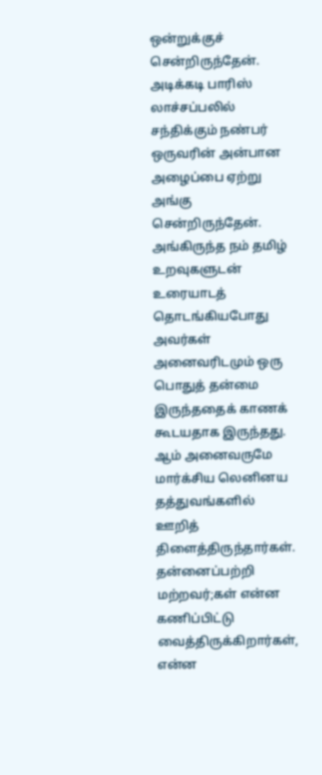ஒன்றுக்குச் சென்றிருந்தேன். அடிக்கடி பாரிஸ் லாச்சப்பலில் சந்திக்கும் நண்பர் ஒருவரின் அன்பான அழைப்பை ஏற்று அங்கு சென்றிருந்தேன். அங்கிருந்த நம் தமிழ் உறவுகளுடன் உரையாடத் தொடங்கியபோது அவர்கள் அனைவரிடமும் ஒரு பொதுத் தன்மை இருந்ததைக் காணக் கூடயதாக இருந்தது. ஆம் அனைவருமே மார்க்சிய லெனினய தத்துவங்களில் ஊறித் திளைத்திருந்தார்கள்.
தன்னைப்பற்றி மற்றவர்;கள் என்ன கணிப்பிட்டு வைத்திருக்கிறார்கள், என்ன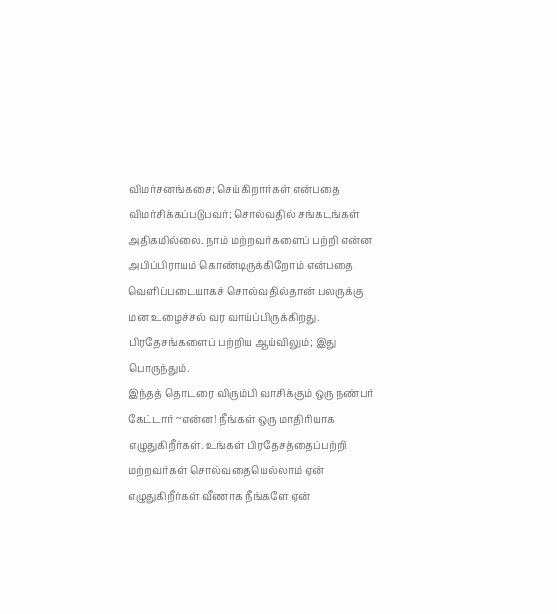விமர்சனங்கசை; செய்கிறார்கள் என்பதை விமர்சிக்கப்படுபவர்; சொல்வதில் சங்கடங்கள் அதிகமில்லை. நாம் மற்றவர்களைப் பற்றி என்ன அபிப்பிராயம் கொண்டிருக்கிறோம் என்பதை வெளிப்படையாகச் சொல்வதில்தான் பலருக்கு மன உழைச்சல் வர வாய்ப்பிருக்கிறது. பிரதேசங்களைப் பற்றிய ஆய்விலும்; இது பொருந்தும்.
இந்தத் தொடரை விரும்பி வாசிக்கும் ஒரு நண்பர் கேட்டார் ~என்ன! நீங்கள் ஒரு மாதிரியாக எழுதுகிறீர்கள். உங்கள் பிரதேசத்தைப்பற்றி மற்றவர்கள் சொல்வதையெல்லாம் ஏன் எழுதுகிறீர்கள் வீணாக நீங்களே ஏன்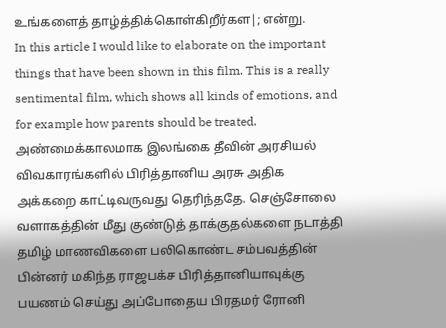உங்களைத் தாழ்த்திக்கொள்கிறீர்கள|; என்று.
In this article I would like to elaborate on the important things that have been shown in this film. This is a really sentimental film, which shows all kinds of emotions, and for example how parents should be treated.
அண்மைக்காலமாக இலங்கை தீவின் அரசியல் விவகாரங்களில் பிரித்தானிய அரசு அதிக அக்கறை காட்டிவருவது தெரிந்ததே. செஞ்சோலை வளாகத்தின் மீது குண்டுத் தாக்குதல்களை நடாத்தி தமிழ் மாணவிகளை பலிகொண்ட சம்பவத்தின் பின்னர் மகிந்த ராஜபக்ச பிரித்தானியாவுக்கு பயணம் செய்து அப்போதைய பிரதமர் ரோனி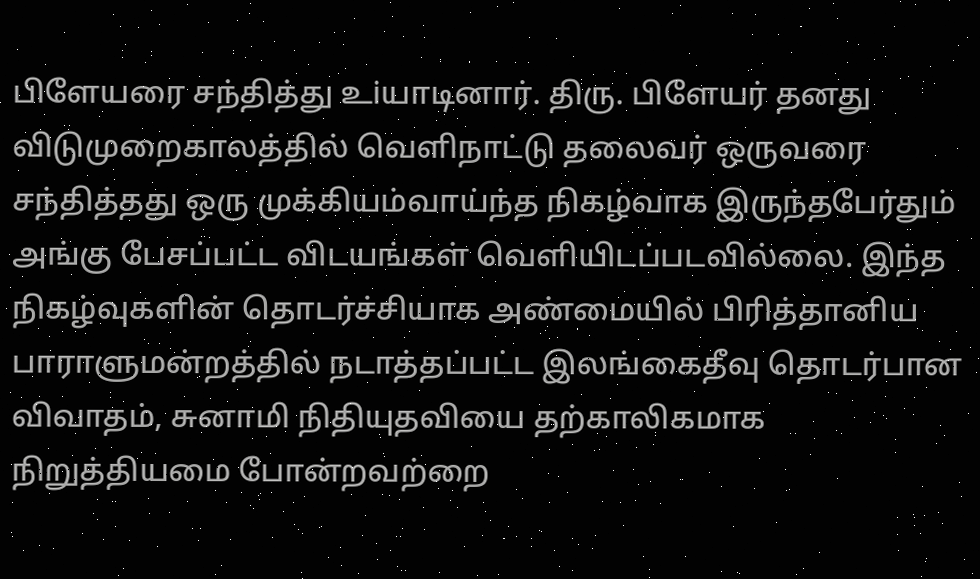பிளேயரை சந்தித்து உiயாடினார். திரு. பிளேயர் தனது விடுமுறைகாலத்தில் வெளிநாட்டு தலைவர் ஒருவரை சந்தித்தது ஒரு முக்கியம்வாய்ந்த நிகழ்வாக இருந்தபேர்தும் அங்கு பேசப்பட்ட விடயங்கள் வெளியிடப்படவில்லை. இந்த நிகழ்வுகளின் தொடர்ச்சியாக அண்மையில் பிரித்தானிய பாராளுமன்றத்தில் நடாத்தப்பட்ட இலங்கைதீவு தொடர்பான விவாதம், சுனாமி நிதியுதவியை தற்காலிகமாக நிறுத்தியமை போன்றவற்றை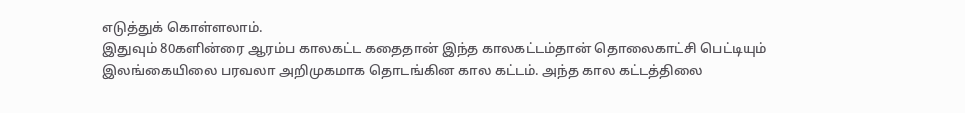எடுத்துக் கொள்ளலாம்.
இதுவும் 80களின்ரை ஆரம்ப காலகட்ட கதைதான் இந்த காலகட்டம்தான் தொலைகாட்சி பெட்டியும் இலங்கையிலை பரவலா அறிமுகமாக தொடங்கின கால கட்டம். அந்த கால கட்டத்திலை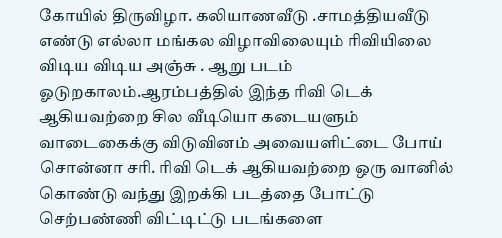கோயில் திருவிழா. கலியாணவீடு .சாமத்தியவீடு எண்டு எல்லா மங்கல விழாவிலையும் ரிவியிலை விடிய விடிய அஞ்சு . ஆறு படம் ஓடுறகாலம்.ஆரம்பத்தில் இந்த ரிவி டெக் ஆகியவற்றை சில வீடியொ கடையளும் வாடைகைக்கு விடுவினம் அவையளிட்டை போய் சொன்னா சரி. ரிவி டெக் ஆகியவற்றை ஒரு வானில் கொண்டு வந்து இறக்கி படத்தை போட்டு செற்பண்ணி விட்டிட்டு படங்களை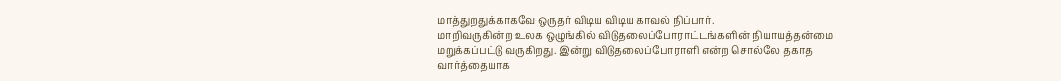மாத்துறதுக்காகவே ஒருதர் விடிய விடிய காவல் நிப்பார்.
மாறிவருகின்ற உலக ஒழுங்கில் விடுதலைப்போராட்டங்களின் நியாயத்தன்மை மறுக்கப்பட்டு வருகிறது. இன்று விடுதலைப்போராளி என்ற சொல்லே தகாத வார்த்தையாக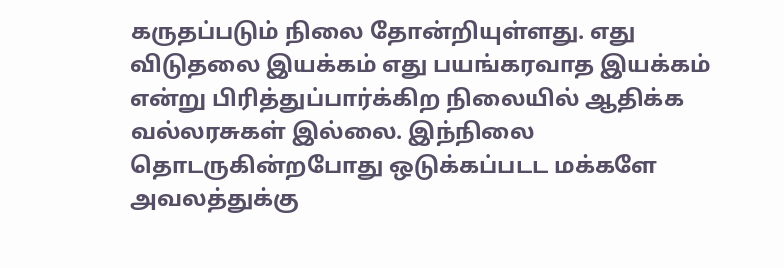கருதப்படும் நிலை தோன்றியுள்ளது. எது விடுதலை இயக்கம் எது பயங்கரவாத இயக்கம் என்று பிரித்துப்பார்க்கிற நிலையில் ஆதிக்க வல்லரசுகள் இல்லை. இந்நிலை தொடருகின்றபோது ஒடுக்கப்படட மக்களே அவலத்துக்கு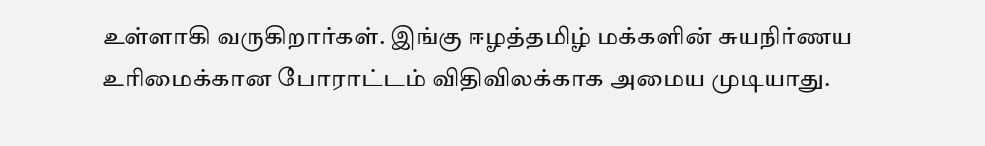உள்ளாகி வருகிறார்கள். இங்கு ஈழத்தமிழ் மக்களின் சுயநிர்ணய உரிமைக்கான போராட்டம் விதிவிலக்காக அமைய முடியாது.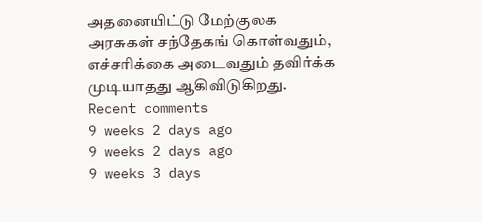அதனையிட்டு மேற்குலக அரசுகள் சந்தேகங் கொள்வதும், எச்சரிக்கை அடைவதும் தவிர்க்க முடியாதது ஆகிவிடுகிறது.
Recent comments
9 weeks 2 days ago
9 weeks 2 days ago
9 weeks 3 days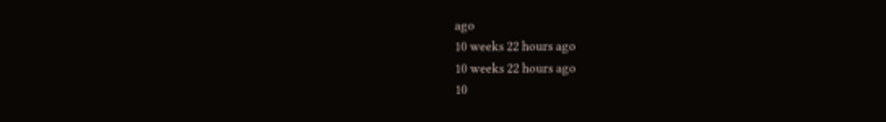ago
10 weeks 22 hours ago
10 weeks 22 hours ago
10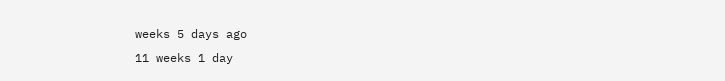weeks 5 days ago
11 weeks 1 day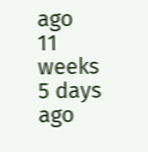ago
11 weeks 5 days ago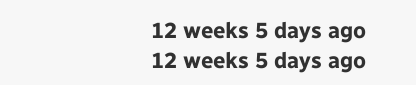12 weeks 5 days ago
12 weeks 5 days ago